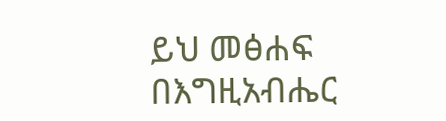ይህ መፅሐፍ በእግዚአብሔር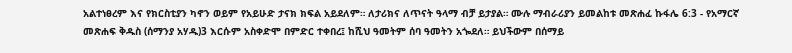አልተነፀረም እና የክርስቲያን ካኖን ወይም የአይሁድ ታናክ ክፍል አይደለም። ለታሪክና ለጥናት ዓላማ ብቻ ይታያል። ሙሉ ማብራሪያን ይመልከቱ መጽሐፈ ኩፋሌ 6:3 - የአማርኛ መጽሐፍ ቅዱስ (ሰማንያ አሃዱ)3 እርሱም አስቀድሞ በምድር ተቀበረ፤ ከሺህ ዓመትም ሰባ ዓመትን አጐደለ። ይህችውም በሰማይ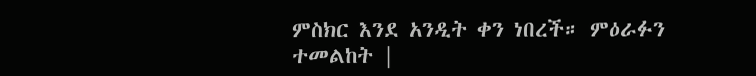ምስክር እንደ አንዲት ቀን ነበረች። ምዕራፉን ተመልከት |